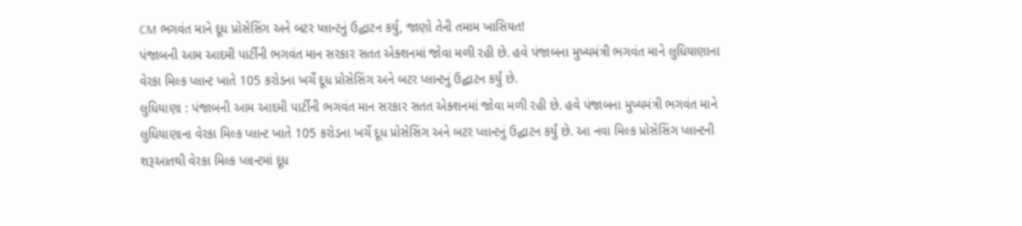CM ભગવંત માને દૂધ પ્રોસેસિંગ અને બટર પ્લાન્ટનું ઉદ્ઘાટન કર્યુ, જાણો તેની તમામ ખાસિયત!
પંજાબની આમ આદમી પાર્ટીની ભગવંત માન સરકાર સતત એક્શનમાં જોવા મળી રહી છે. હવે પંજાબના મુખ્યમંત્રી ભગવંત માને લુધિયાણાના વેરકા મિલ્ક પ્લાન્ટ ખાતે 105 કરોડના ખર્ચે દૂધ પ્રોસેસિંગ અને બટર પ્લાન્ટનું ઉદ્ઘાટન કર્યું છે.
લુધિયાણા : પંજાબની આમ આદમી પાર્ટીની ભગવંત માન સરકાર સતત એક્શનમાં જોવા મળી રહી છે. હવે પંજાબના મુખ્યમંત્રી ભગવંત માને લુધિયાણાના વેરકા મિલ્ક પ્લાન્ટ ખાતે 105 કરોડના ખર્ચે દૂધ પ્રોસેસિંગ અને બટર પ્લાન્ટનું ઉદ્ઘાટન કર્યું છે. આ નવા મિલ્ક પ્રોસેસિંગ પ્લાન્ટની શરૂઆતથી વેરકા મિલ્ક પ્લાન્ટમાં દૂધ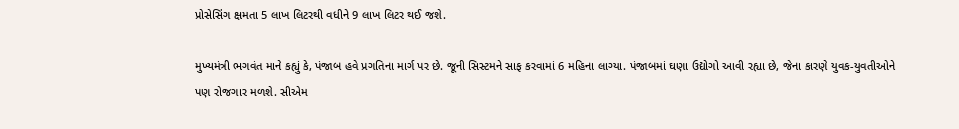પ્રોસેસિંગ ક્ષમતા 5 લાખ લિટરથી વધીને 9 લાખ લિટર થઈ જશે.

મુખ્યમંત્રી ભગવંત માને કહ્યું કે, પંજાબ હવે પ્રગતિના માર્ગ પર છે. જૂની સિસ્ટમને સાફ કરવામાં 6 મહિના લાગ્યા. પંજાબમાં ઘણા ઉદ્યોગો આવી રહ્યા છે, જેના કારણે યુવક-યુવતીઓને પણ રોજગાર મળશે. સીએમ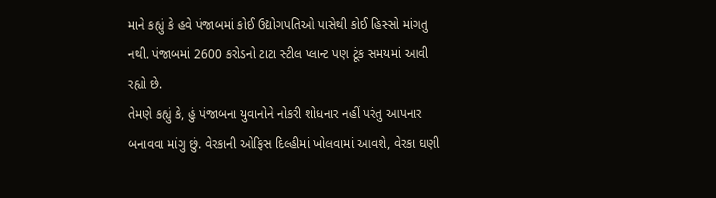માને કહ્યું કે હવે પંજાબમાં કોઈ ઉદ્યોગપતિઓ પાસેથી કોઈ હિસ્સો માંગતુ નથી. પંજાબમાં 2600 કરોડનો ટાટા સ્ટીલ પ્લાન્ટ પણ ટૂંક સમયમાં આવી રહ્યો છે.
તેમણે કહ્યું કે, હું પંજાબના યુવાનોને નોકરી શોધનાર નહીં પરંતુ આપનાર બનાવવા માંગુ છું. વેરકાની ઓફિસ દિલ્હીમાં ખોલવામાં આવશે, વેરકા ઘણી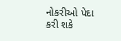નોકરીઓ પેદા કરી શકે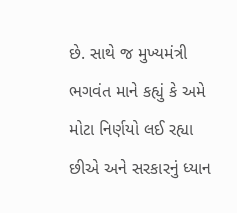છે. સાથે જ મુખ્યમંત્રી ભગવંત માને કહ્યું કે અમે મોટા નિર્ણયો લઈ રહ્યા છીએ અને સરકારનું ધ્યાન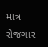માત્ર રોજગાર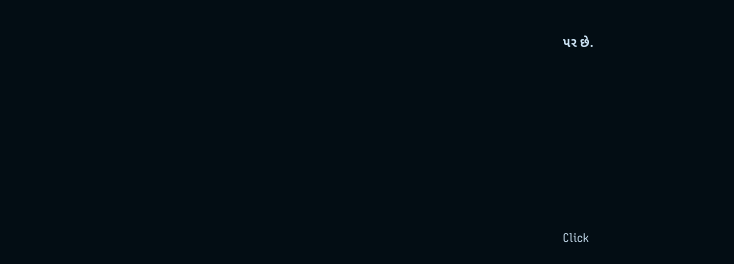પર છે.












Click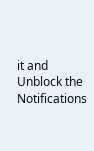it and Unblock the Notifications